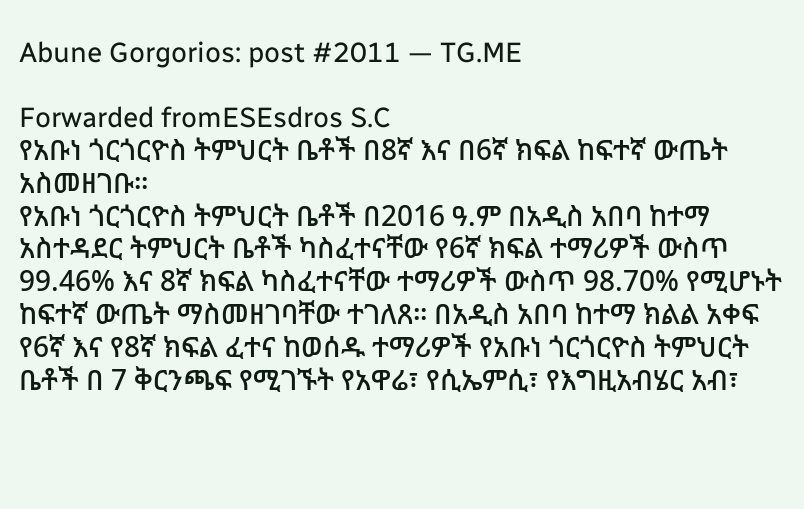Abune Gorgorios: post #2011 — TG.ME

Forwarded fromESEsdros S.C
የአቡነ ጎርጎርዮስ ትምህርት ቤቶች በ8ኛ እና በ6ኛ ክፍል ከፍተኛ ውጤት አስመዘገቡ፡፡
የአቡነ ጎርጎርዮስ ትምህርት ቤቶች በ2016 ዓ.ም በአዲስ አበባ ከተማ አስተዳደር ትምህርት ቤቶች ካስፈተናቸው የ6ኛ ክፍል ተማሪዎች ውስጥ 99.46% እና 8ኛ ክፍል ካስፈተናቸው ተማሪዎች ውስጥ 98.70% የሚሆኑት ከፍተኛ ውጤት ማስመዘገባቸው ተገለጸ፡፡ በአዲስ አበባ ከተማ ክልል አቀፍ የ6ኛ እና የ8ኛ ክፍል ፈተና ከወሰዱ ተማሪዎች የአቡነ ጎርጎርዮስ ትምህርት ቤቶች በ 7 ቅርንጫፍ የሚገኙት የአዋሬ፣ የሲኤምሲ፣ የእግዚአብሄር አብ፣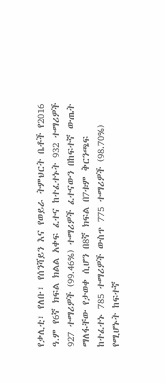የቃሊቲ፣ የለቡ፣ የሰንሻይን እና የወይራ ትምህርት ቤቶች የ2016 ዓ.ም የ6ኛ ክፍል ክልል አቀፍ ፈተና ከተፈተኑት 932 ተማሪዎች 927 ተማሪዎች (99.46%) ተማሪዎች ፈተናውን በከፍተኛ ውጤት ማለፋቸው የታወቀ ሲሆን በ8ኛ ክፍል በ7ቱም ቅርንጫፍ ከተፈተኑ 785 ተማሪዎች ውስጥ 775 ተማሪዎች (98.70%) የሚሆኑት ከፍተኛ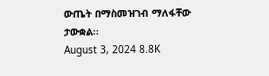ውጤት በማስመዝገብ ማለፋቸው ታውቋል፡፡
August 3, 2024 8.8K